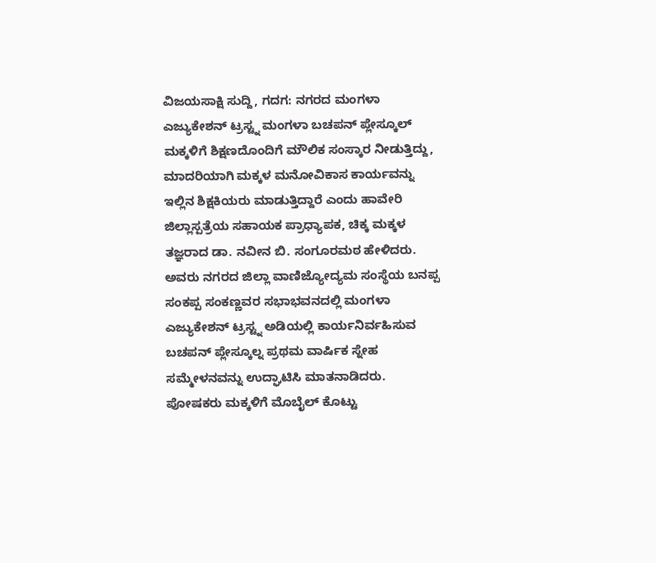ವಿಜಯಸಾಕ್ಷಿ ಸುದ್ದಿ, ಗದಗ: ನಗರದ ಮಂಗಳಾ ಎಜ್ಯುಕೇಶನ್ ಟ್ರಸ್ಟ್ನ ಮಂಗಳಾ ಬಚಪನ್ ಪ್ಲೇಸ್ಕೂಲ್ ಮಕ್ಕಳಿಗೆ ಶಿಕ್ಷಣದೊಂದಿಗೆ ಮೌಲಿಕ ಸಂಸ್ಕಾರ ನೀಡುತ್ತಿದ್ದು, ಮಾದರಿಯಾಗಿ ಮಕ್ಕಳ ಮನೋವಿಕಾಸ ಕಾರ್ಯವನ್ನು ಇಲ್ಲಿನ ಶಿಕ್ಷಕಿಯರು ಮಾಡುತ್ತಿದ್ದಾರೆ ಎಂದು ಹಾವೇರಿ ಜಿಲ್ಲಾಸ್ಪತ್ರೆಯ ಸಹಾಯಕ ಪ್ರಾಧ್ಯಾಪಕ, ಚಿಕ್ಕ ಮಕ್ಕಳ ತಜ್ಞರಾದ ಡಾ. ನವೀನ ಬಿ. ಸಂಗೂರಮಠ ಹೇಳಿದರು.
ಅವರು ನಗರದ ಜಿಲ್ಲಾ ವಾಣಿಜ್ಯೋದ್ಯಮ ಸಂಸ್ಥೆಯ ಬನಪ್ಪ ಸಂಕಪ್ಪ ಸಂಕಣ್ಣವರ ಸಭಾಭವನದಲ್ಲಿ ಮಂಗಳಾ ಎಜ್ಯುಕೇಶನ್ ಟ್ರಸ್ಟ್ನ ಅಡಿಯಲ್ಲಿ ಕಾರ್ಯನಿರ್ವಹಿಸುವ ಬಚಪನ್ ಪ್ಲೇಸ್ಕೂಲ್ನ ಪ್ರಥಮ ವಾರ್ಷಿಕ ಸ್ನೇಹ ಸಮ್ಮೇಳನವನ್ನು ಉದ್ಘಾಟಿಸಿ ಮಾತನಾಡಿದರು.
ಪೋಷಕರು ಮಕ್ಕಳಿಗೆ ಮೊಬೈಲ್ ಕೊಟ್ಟು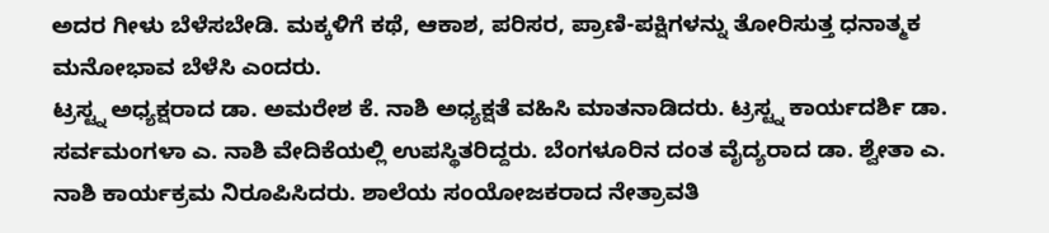ಅದರ ಗೀಳು ಬೆಳೆಸಬೇಡಿ. ಮಕ್ಕಳಿಗೆ ಕಥೆ, ಆಕಾಶ, ಪರಿಸರ, ಪ್ರಾಣಿ-ಪಕ್ಷಿಗಳನ್ನು ತೋರಿಸುತ್ತ ಧನಾತ್ಮಕ ಮನೋಭಾವ ಬೆಳೆಸಿ ಎಂದರು.
ಟ್ರಸ್ಟ್ನ ಅಧ್ಯಕ್ಷರಾದ ಡಾ. ಅಮರೇಶ ಕೆ. ನಾಶಿ ಅಧ್ಯಕ್ಷತೆ ವಹಿಸಿ ಮಾತನಾಡಿದರು. ಟ್ರಸ್ಟ್ನ ಕಾರ್ಯದರ್ಶಿ ಡಾ. ಸರ್ವಮಂಗಳಾ ಎ. ನಾಶಿ ವೇದಿಕೆಯಲ್ಲಿ ಉಪಸ್ಥಿತರಿದ್ದರು. ಬೆಂಗಳೂರಿನ ದಂತ ವೈದ್ಯರಾದ ಡಾ. ಶ್ವೇತಾ ಎ. ನಾಶಿ ಕಾರ್ಯಕ್ರಮ ನಿರೂಪಿಸಿದರು. ಶಾಲೆಯ ಸಂಯೋಜಕರಾದ ನೇತ್ರಾವತಿ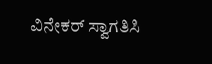ವಿನೇಕರ್ ಸ್ವಾಗತಿಸಿ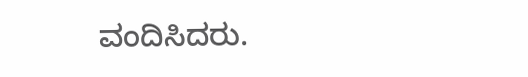ವಂದಿಸಿದರು.